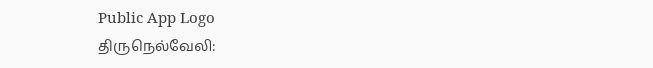Public App Logo
திருநெல்வேலி: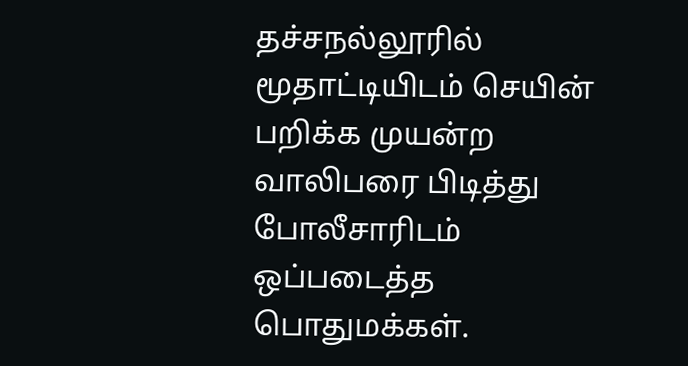தச்சநல்லூரில் மூதாட்டியிடம் செயின் பறிக்க முயன்ற வாலிபரை பிடித்து போலீசாரிடம் ஒப்படைத்த பொதுமக்கள்.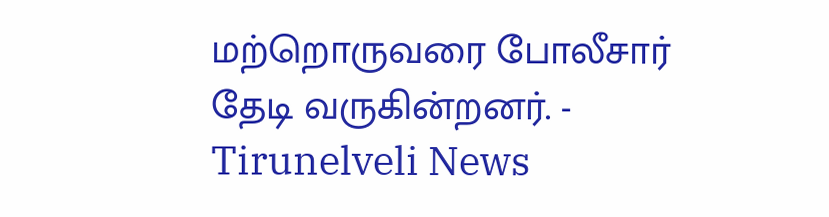மற்றொருவரை போலீசார் தேடி வருகின்றனர். - Tirunelveli News